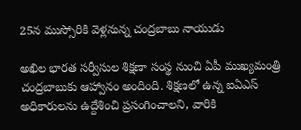25న ముస్సోరికి వెళ్లనున్న చంద్రబాబు నాయుడు

అఖిల భారత సర్వీసుల శిక్షణా సంస్థ నుంచి ఏపీ ముఖ్యమంత్రి చంద్రబాబుకు ఆహ్వానం అందింది. శిక్షణలో ఉన్న ఐఏఎస్ అధికారులను ఉద్దేశించి ప్రసంగించాలని, వారికి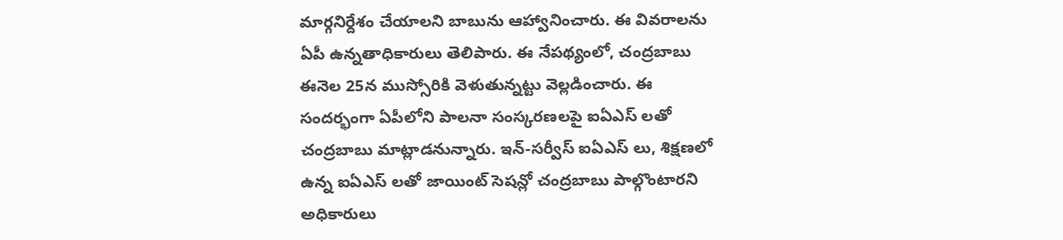మార్గనిర్దేశం చేయాలని బాబును ఆహ్వానించారు. ఈ వివరాలను ఏపీ ఉన్నతాధికారులు తెలిపారు. ఈ నేపథ్యంలో, చంద్రబాబు ఈనెల 25న ముస్సోరికి వెళుతున్నట్టు వెల్లడించారు. ఈ సందర్భంగా ఏపీలోని పాలనా సంస్కరణలపై ఐఏఎస్ లతో చంద్రబాబు మాట్లాడనున్నారు. ఇన్-సర్వీస్ ఐఏఎస్ లు, శిక్షణలో ఉన్న ఐఏఎస్ లతో జాయింట్ సెషన్లో చంద్రబాబు పాల్గొంటారని అధికారులు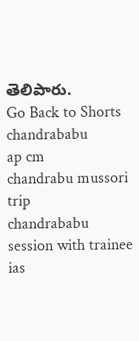తెలిపారు.
Go Back to Shorts
chandrababu
ap cm
chandrabu mussori trip
chandrababu session with trainee ias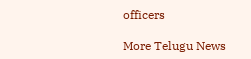officers

More Telugu News